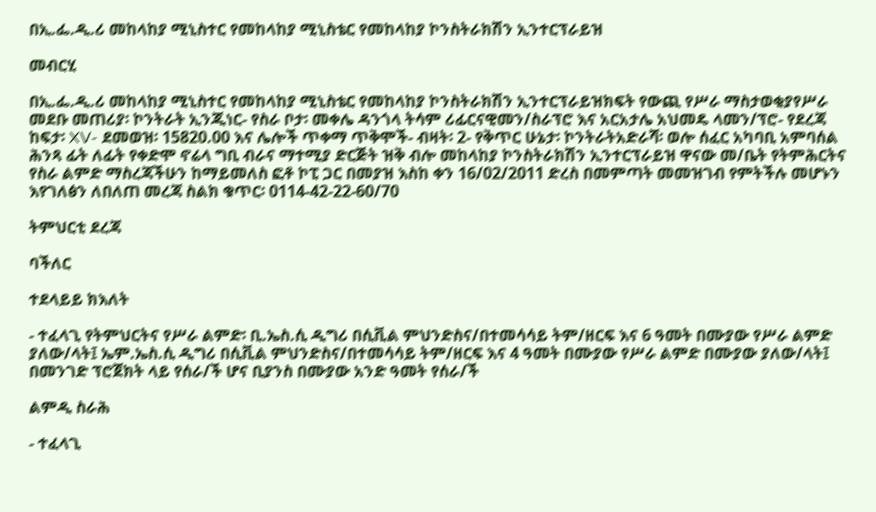በኢ.ፌ.ዲ.ሪ መከላከያ ሚኒስተር የመከላከያ ሚኒስቴር የመከላከያ ኮንስትራክሽን ኢንተርፕራይዝ

መብርሂ

በኢ.ፌ.ዲ.ሪ መከላከያ ሚኒስተር የመከላከያ ሚኒስቴር የመከላከያ ኮንስትራክሽን ኢንተርፕራይዝክፍት የውጪ የሥራ ማስታወቂያየሥራ መደቡ መጠሪያ፡ ኮንትራት ኢንጂነር- የስራ ቦታ፡ መቀሌ ዳንጎላ ትሳም ሪፊርናዊመን/ስራፕሮ እና አርአታሌ አህመዴ ላመን/ፕሮ- የደረጃ ከፍታ፡ XV- ደመወዝ፡ 15820.00 እና ሌሎች ጥቀማ ጥቅሞች- ብዛት፡ 2- የቅጥር ሁኔታ፡ ኮንትራትአድራሻ፡ ወሎ ሰፈር አካባቢ አምባሰል ሕንጻ ፊት ለፊት የቀድሞ ኖሬላ ግቢ ብራና ማተሚያ ድርጅት ዝቅ ብሎ መከላከያ ኮንስትራክሽን ኢንተርፕራይዝ ዋናው መ/ቤት የትምሕርትና የስራ ልምድ ማስረጃችሁን ከማይመለስ ፎቶ ኮፒ ጋር በመያዝ እስከ ቀን 16/02/2011 ድረስ በመምጣት መመዝገብ የምትችሉ መሆኑን እየገለፅን ለበለጠ መረጃ ስልክ ቁጥር፡ 0114-42-22-60/70

ትምህርቲ ደረጃ

ባችለር

ተደላይይ ክእለት

- ተፈላጊ የትምህርትና የሥራ ልምድ፡ ቢ.ኤስ.ሲ ዲግሪ በሲቪል ምህንድስና/በተመሳሳይ ትም/ዘርፍ እና 6 ዓመት በሙያው የሥራ ልምድ ያለው/ላት፤ ኤም.ኤስ.ሲ ዲግሪ በሲቪል ምህንድስና/በተመሳሳይ ትም/ዘርፍ እና 4 ዓመት በሙያው የሥራ ልምድ በሙያው ያለው/ላት፤ በመንገድ ፕሮጀክት ላይ የሰራ/ች ሆና ቢያንስ በሙያው አንድ ዓመት የሰራ/ች

ልምዲ ስራሕ

- ተፈላጊ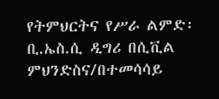የትምህርትና የሥራ ልምድ፡ ቢ.ኤስ.ሲ ዲግሪ በሲቪል ምህንድስና/በተመሳሳይ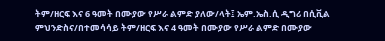ትም/ዘርፍ እና 6 ዓመት በሙያው የሥራ ልምድ ያለው/ላት፤ ኤም.ኤስ.ሲ ዲግሪ በሲቪል ምህንድስና/በተመሳሳይ ትም/ዘርፍ እና 4 ዓመት በሙያው የሥራ ልምድ በሙያው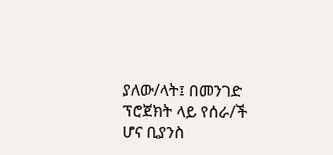ያለው/ላት፤ በመንገድ ፕሮጀክት ላይ የሰራ/ች ሆና ቢያንስ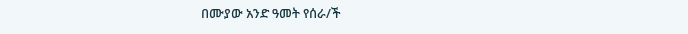በሙያው አንድ ዓመት የሰራ/ች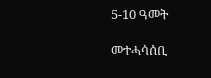5-10 ዓመት

መተሓሳሰቢ